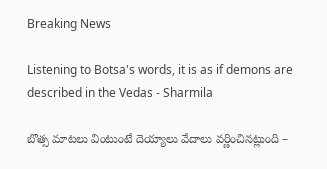Breaking News

Listening to Botsa's words, it is as if demons are described in the Vedas - Sharmila

బొత్స మాటలు వింటుంటే దెయ్యాలు వేదాలు వర్ణించినట్లుంది –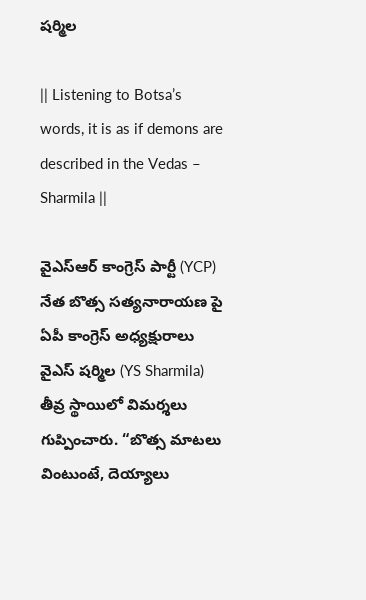షర్మిల

|| Listening to Botsa’s words, it is as if demons are described in the Vedas – Sharmila ||

వైఎస్ఆర్ కాంగ్రెస్ పార్టీ (YCP) నేత బొత్స సత్యనారాయణ పై ఏపీ కాంగ్రెస్ అధ్యక్షురాలు వైఎస్ షర్మిల (YS Sharmila) తీవ్ర స్థాయిలో విమర్శలు గుప్పించారు. “బొత్స మాటలు వింటుంటే, దెయ్యాలు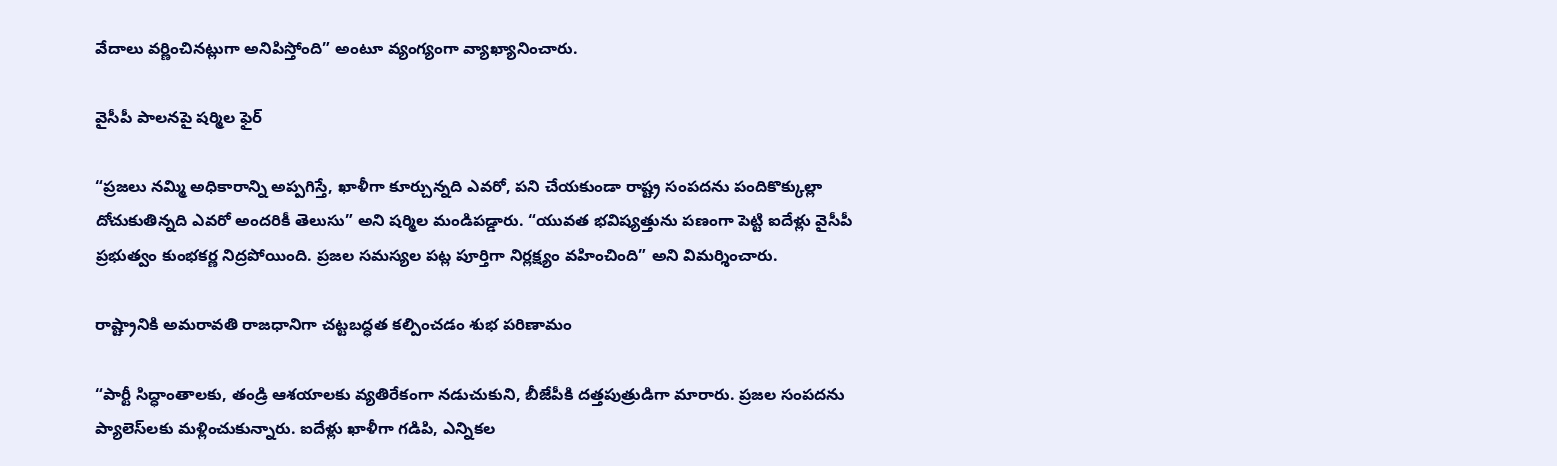వేదాలు వర్ణించినట్లుగా అనిపిస్తోంది” అంటూ వ్యంగ్యంగా వ్యాఖ్యానించారు.

వైసీపీ పాలనపై షర్మిల ఫైర్

“ప్రజలు నమ్మి అధికారాన్ని అప్పగిస్తే, ఖాళీగా కూర్చున్నది ఎవరో, పని చేయకుండా రాష్ట్ర సంపదను పందికొక్కుల్లా దోచుకుతిన్నది ఎవరో అందరికీ తెలుసు” అని షర్మిల మండిపడ్డారు. “యువత భవిష్యత్తును పణంగా పెట్టి ఐదేళ్లు వైసీపీ ప్రభుత్వం కుంభకర్ణ నిద్రపోయింది. ప్రజల సమస్యల పట్ల పూర్తిగా నిర్లక్ష్యం వహించింది” అని విమర్శించారు.

రాష్ట్రానికి అమరావతి రాజధానిగా చట్టబద్ధత కల్పించడం శుభ పరిణామం

“పార్టీ సిద్ధాంతాలకు, తండ్రి ఆశయాలకు వ్యతిరేకంగా నడుచుకుని, బీజేపీకి దత్తపుత్రుడిగా మారారు. ప్రజల సంపదను ప్యాలెస్‌లకు మళ్లించుకున్నారు. ఐదేళ్లు ఖాళీగా గడిపి, ఎన్నికల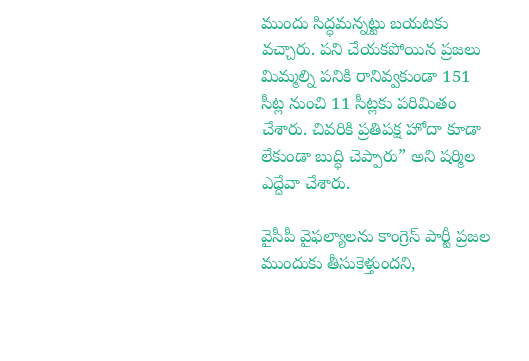ముందు సిద్ధమన్నట్టు బయటకు వచ్చారు. పని చేయకపోయిన ప్రజలు మిమ్మల్ని పనికి రానివ్వకుండా 151 సీట్ల నుంచి 11 సీట్లకు పరిమితం చేశారు. చివరికి ప్రతిపక్ష హోదా కూడా లేకుండా బుద్ధి చెప్పారు” అని షర్మిల ఎద్దేవా చేశారు.

వైసీపీ వైఫల్యాలను కాంగ్రెస్ పార్టీ ప్రజల ముందుకు తీసుకెళ్తుందని,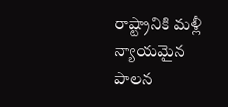రాష్ట్రానికి మళ్లీ న్యాయమైన పాలన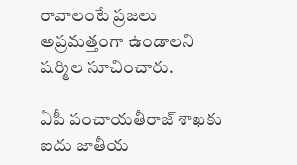రావాలంటే ప్రజలు అప్రమత్తంగా ఉండాలని షర్మిల సూచించారు.

ఏపీ పంచాయతీరాజ్ శాఖకు ఐదు జాతీయ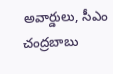అవార్డులు, సీఎం చంద్రబాబు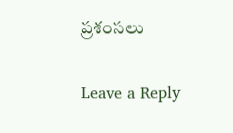ప్రశంసలు

Leave a Reply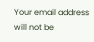Your email address will not be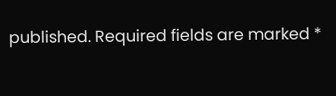published. Required fields are marked *